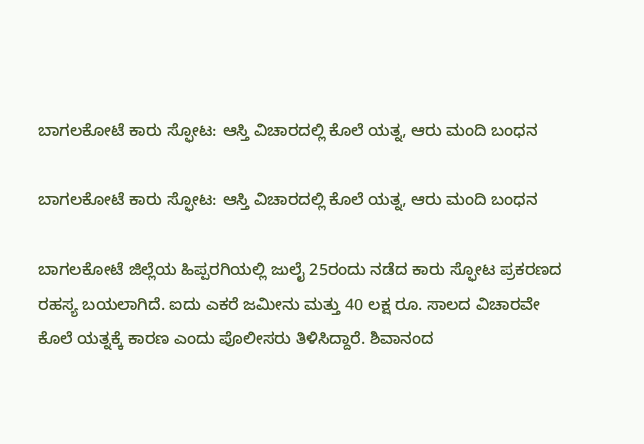ಬಾಗಲಕೋಟೆ ಕಾರು ಸ್ಫೋಟ: ಆಸ್ತಿ ವಿಚಾರದಲ್ಲಿ ಕೊಲೆ ಯತ್ನ, ಆರು ಮಂದಿ ಬಂಧನ

ಬಾಗಲಕೋಟೆ ಕಾರು ಸ್ಫೋಟ: ಆಸ್ತಿ ವಿಚಾರದಲ್ಲಿ ಕೊಲೆ ಯತ್ನ, ಆರು ಮಂದಿ ಬಂಧನ

ಬಾಗಲಕೋಟೆ ಜಿಲ್ಲೆಯ ಹಿಪ್ಪರಗಿಯಲ್ಲಿ ಜುಲೈ 25ರಂದು ನಡೆದ ಕಾರು ಸ್ಫೋಟ ಪ್ರಕರಣದ ರಹಸ್ಯ ಬಯಲಾಗಿದೆ. ಐದು ಎಕರೆ ಜಮೀನು ಮತ್ತು 40 ಲಕ್ಷ ರೂ. ಸಾಲದ ವಿಚಾರವೇ ಕೊಲೆ ಯತ್ನಕ್ಕೆ ಕಾರಣ ಎಂದು ಪೊಲೀಸರು ತಿಳಿಸಿದ್ದಾರೆ. ಶಿವಾನಂದ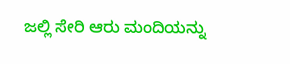ಜಲ್ಲಿ ಸೇರಿ ಆರು ಮಂದಿಯನ್ನು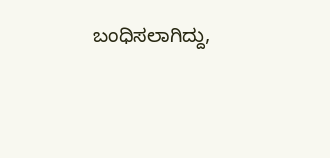ಬಂಧಿಸಲಾಗಿದ್ದು,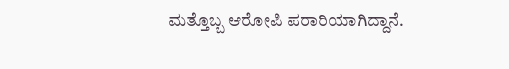ಮತ್ತೊಬ್ಬ ಆರೋಪಿ ಪರಾರಿಯಾಗಿದ್ದಾನೆ.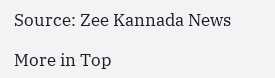Source: Zee Kannada News

More in Top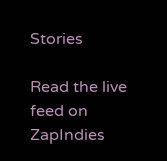Stories

Read the live feed on ZapIndies